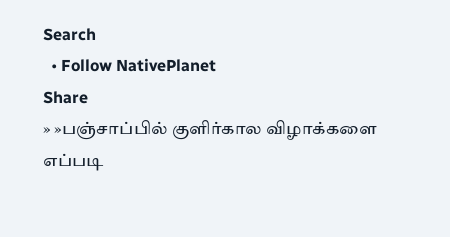Search
  • Follow NativePlanet
Share
» »பஞ்சாப்பில் குளிர்கால விழாக்களை எப்படி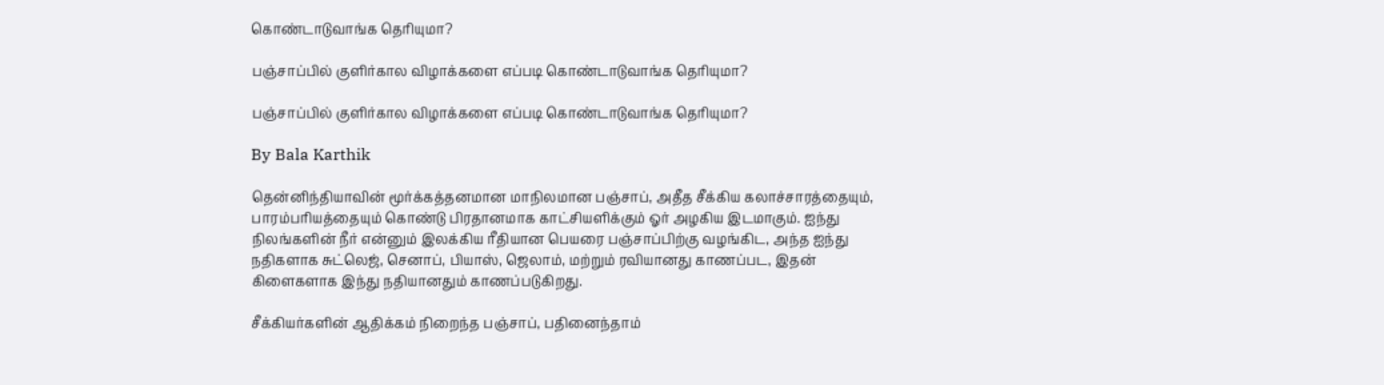கொண்டாடுவாங்க தெரியுமா?

பஞ்சாப்பில் குளிர்கால விழாக்களை எப்படி கொண்டாடுவாங்க தெரியுமா?

பஞ்சாப்பில் குளிர்கால விழாக்களை எப்படி கொண்டாடுவாங்க தெரியுமா?

By Bala Karthik

தென்னிந்தியாவின் மூர்க்கத்தனமான மாநிலமான பஞ்சாப், அதீத சீக்கிய கலாச்சாரத்தையும், பாரம்பரியத்தையும் கொண்டு பிரதானமாக காட்சியளிக்கும் ஓர் அழகிய இடமாகும். ஐந்து நிலங்களின் நீர் என்னும் இலக்கிய ரீதியான பெயரை பஞ்சாப்பிற்கு வழங்கிட, அந்த ஐந்து நதிகளாக சுட்லெஜ், செனாப், பியாஸ், ஜெலாம், மற்றும் ரவியானது காணப்பட, இதன் கிளைகளாக இந்து நதியானதும் காணப்படுகிறது.

சீக்கியர்களின் ஆதிக்கம் நிறைந்த பஞ்சாப், பதினைந்தாம்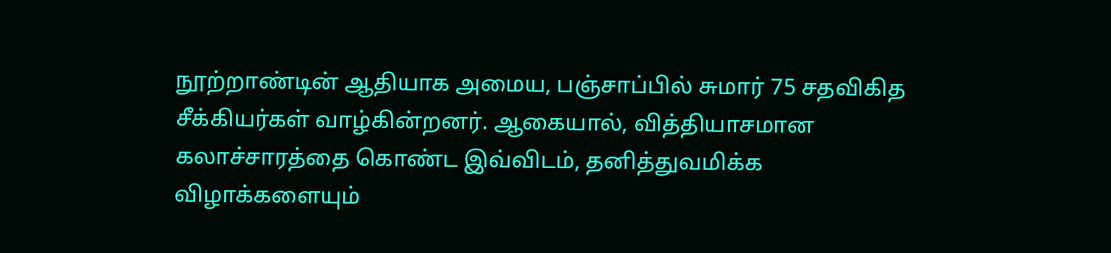நூற்றாண்டின் ஆதியாக அமைய, பஞ்சாப்பில் சுமார் 75 சதவிகித சீக்கியர்கள் வாழ்கின்றனர். ஆகையால், வித்தியாசமான கலாச்சாரத்தை கொண்ட இவ்விடம், தனித்துவமிக்க விழாக்களையும்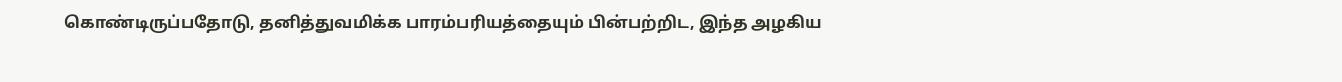கொண்டிருப்பதோடு, தனித்துவமிக்க பாரம்பரியத்தையும் பின்பற்றிட, இந்த அழகிய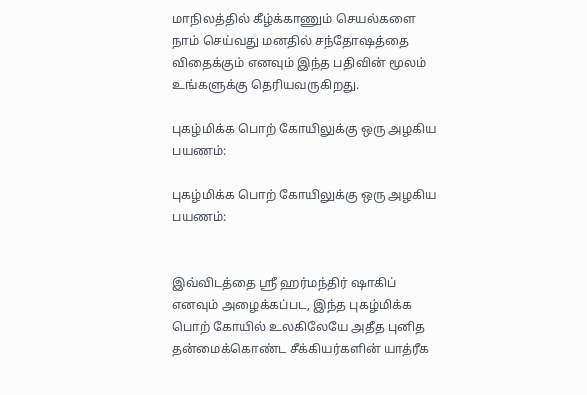மாநிலத்தில் கீழ்க்காணும் செயல்களை நாம் செய்வது மனதில் சந்தோஷத்தை விதைக்கும் எனவும் இந்த பதிவின் மூலம் உங்களுக்கு தெரியவருகிறது.

புகழ்மிக்க பொற் கோயிலுக்கு ஒரு அழகிய பயணம்:

புகழ்மிக்க பொற் கோயிலுக்கு ஒரு அழகிய பயணம்:


இவ்விடத்தை ஸ்ரீ ஹர்மந்திர் ஷாகிப் எனவும் அழைக்கப்பட, இந்த புகழ்மிக்க பொற் கோயில் உலகிலேயே அதீத புனித தன்மைக்கொண்ட சீக்கியர்களின் யாத்ரீக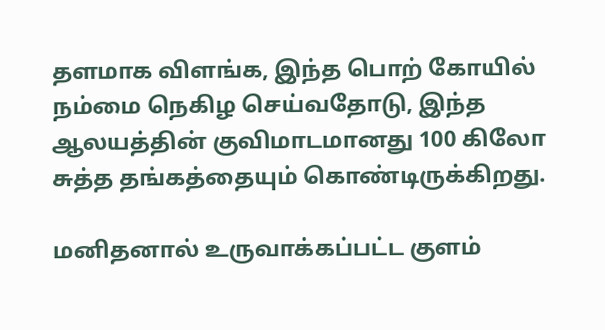தளமாக விளங்க, இந்த பொற் கோயில் நம்மை நெகிழ செய்வதோடு, இந்த ஆலயத்தின் குவிமாடமானது 100 கிலோ சுத்த தங்கத்தையும் கொண்டிருக்கிறது.

மனிதனால் உருவாக்கப்பட்ட குளம்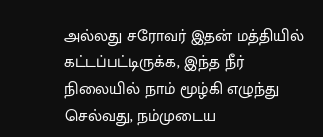அல்லது சரோவர் இதன் மத்தியில் கட்டப்பட்டிருக்க, இந்த நீர் நிலையில் நாம் மூழ்கி எழுந்து செல்வது, நம்முடைய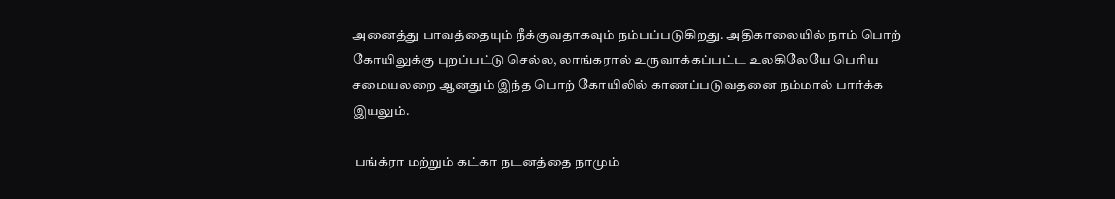அனைத்து பாவத்தையும் நீக்குவதாகவும் நம்பப்படுகிறது. அதிகாலையில் நாம் பொற் கோயிலுக்கு புறப்பட்டு செல்ல, லாங்கரால் உருவாக்கப்பட்ட உலகிலேயே பெரிய சமையலறை ஆனதும் இந்த பொற் கோயிலில் காணப்படுவதனை நம்மால் பார்க்க இயலும்.

 பங்க்ரா மற்றும் கட்கா நடனத்தை நாமும்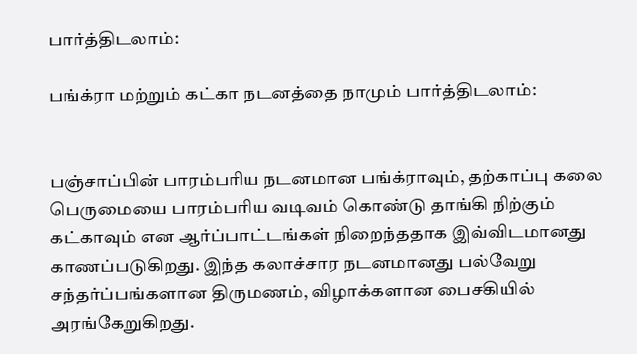பார்த்திடலாம்:

பங்க்ரா மற்றும் கட்கா நடனத்தை நாமும் பார்த்திடலாம்:


பஞ்சாப்பின் பாரம்பரிய நடனமான பங்க்ராவும், தற்காப்பு கலை பெருமையை பாரம்பரிய வடிவம் கொண்டு தாங்கி நிற்கும் கட்காவும் என ஆர்ப்பாட்டங்கள் நிறைந்ததாக இவ்விடமானது காணப்படுகிறது. இந்த கலாச்சார நடனமானது பல்வேறு சந்தர்ப்பங்களான திருமணம், விழாக்களான பைசகியில் அரங்கேறுகிறது.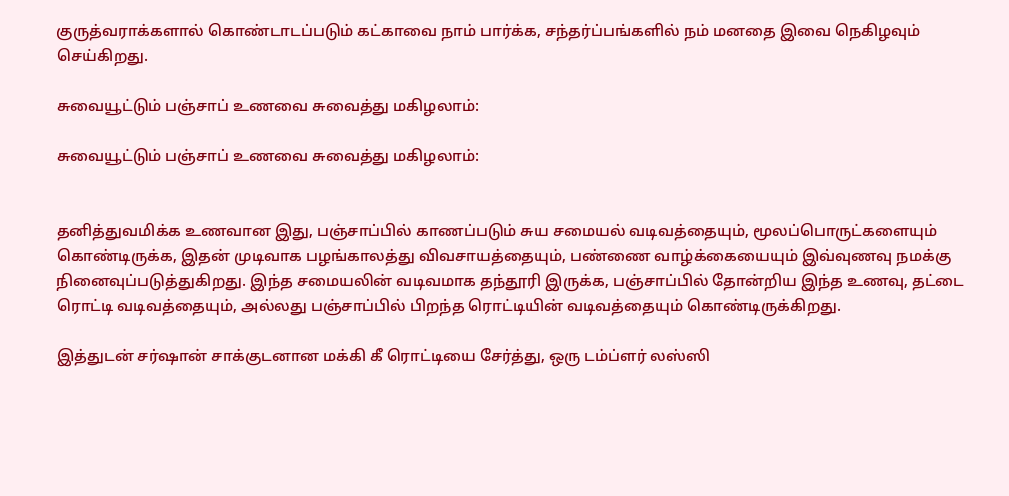குருத்வராக்களால் கொண்டாடப்படும் கட்காவை நாம் பார்க்க, சந்தர்ப்பங்களில் நம் மனதை இவை நெகிழவும் செய்கிறது.

சுவையூட்டும் பஞ்சாப் உணவை சுவைத்து மகிழலாம்:

சுவையூட்டும் பஞ்சாப் உணவை சுவைத்து மகிழலாம்:


தனித்துவமிக்க உணவான இது, பஞ்சாப்பில் காணப்படும் சுய சமையல் வடிவத்தையும், மூலப்பொருட்களையும் கொண்டிருக்க, இதன் முடிவாக பழங்காலத்து விவசாயத்தையும், பண்ணை வாழ்க்கையையும் இவ்வுணவு நமக்கு நினைவுப்படுத்துகிறது. இந்த சமையலின் வடிவமாக தந்தூரி இருக்க, பஞ்சாப்பில் தோன்றிய இந்த உணவு, தட்டை ரொட்டி வடிவத்தையும், அல்லது பஞ்சாப்பில் பிறந்த ரொட்டியின் வடிவத்தையும் கொண்டிருக்கிறது.

இத்துடன் சர்ஷான் சாக்குடனான மக்கி கீ ரொட்டியை சேர்த்து, ஒரு டம்ப்ளர் லஸ்ஸி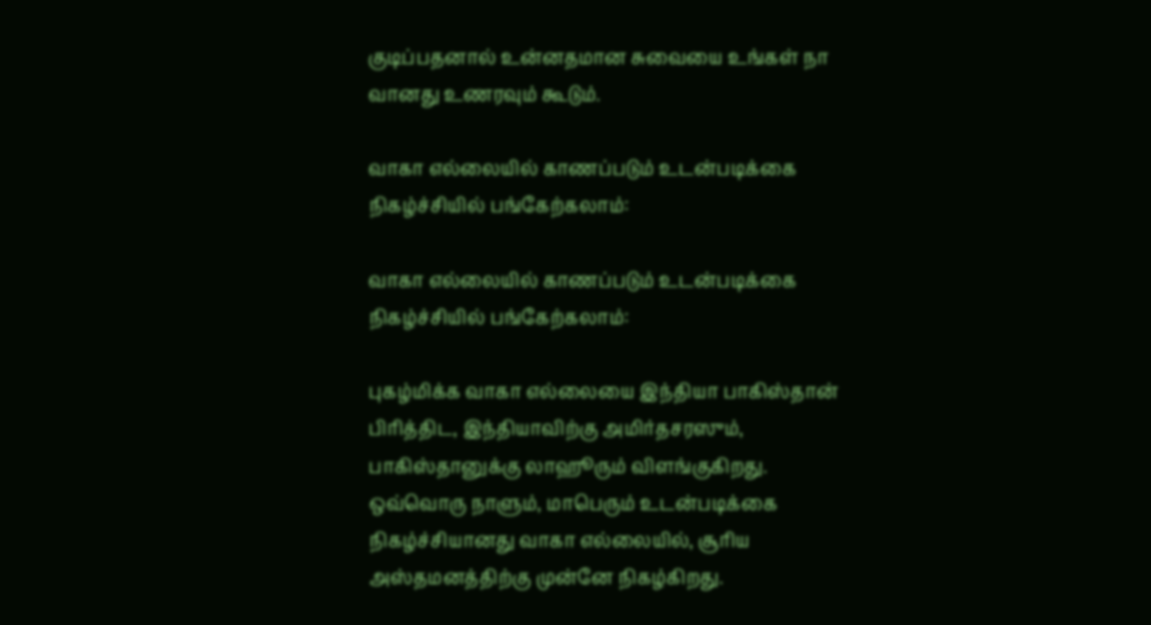குடிப்பதனால் உன்னதமான சுவையை உங்கள் நா வானது உணரவும் கூடும்.

வாகா எல்லையில் காணப்படும் உடன்படிக்கை நிகழ்ச்சியில் பங்கேற்கலாம்:

வாகா எல்லையில் காணப்படும் உடன்படிக்கை நிகழ்ச்சியில் பங்கேற்கலாம்:

புகழ்மிக்க வாகா எல்லையை இந்தியா பாகிஸ்தான் பிரித்திட, இந்தியாவிற்கு அமிர்தசரஸும், பாகிஸ்தானுக்கு லாஹூரும் விளங்குகிறது. ஒவ்வொரு நாளும், மாபெரும் உடன்படிக்கை நிகழ்ச்சியானது வாகா எல்லையில், சூரிய அஸ்தமனத்திற்கு முன்னே நிகழ்கிறது.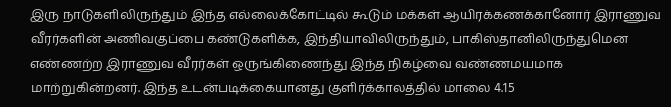இரு நாடுகளிலிருந்தும் இந்த எல்லைக்கோட்டில் கூடும் மக்கள் ஆயிரக்கணக்கானோர் இராணுவ வீரர்களின் அணிவகுப்பை கண்டுகளிக்க, இந்தியாவிலிருந்தும், பாகிஸ்தானிலிருந்துமென எண்ணற்ற இராணுவ வீரர்கள் ஒருங்கிணைந்து இந்த நிகழ்வை வண்ணமயமாக மாற்றுகின்றனர். இந்த உடன்படிக்கையானது குளிர்க்காலத்தில் மாலை 4.15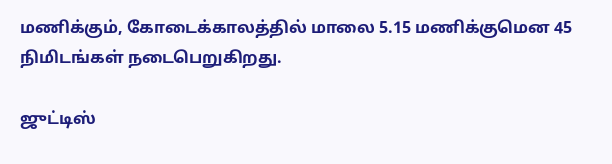மணிக்கும், கோடைக்காலத்தில் மாலை 5.15 மணிக்குமென 45 நிமிடங்கள் நடைபெறுகிறது.

ஜுட்டிஸ்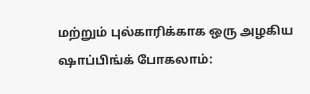மற்றும் புல்காரிக்காக ஒரு அழகிய ஷாப்பிங்க் போகலாம்: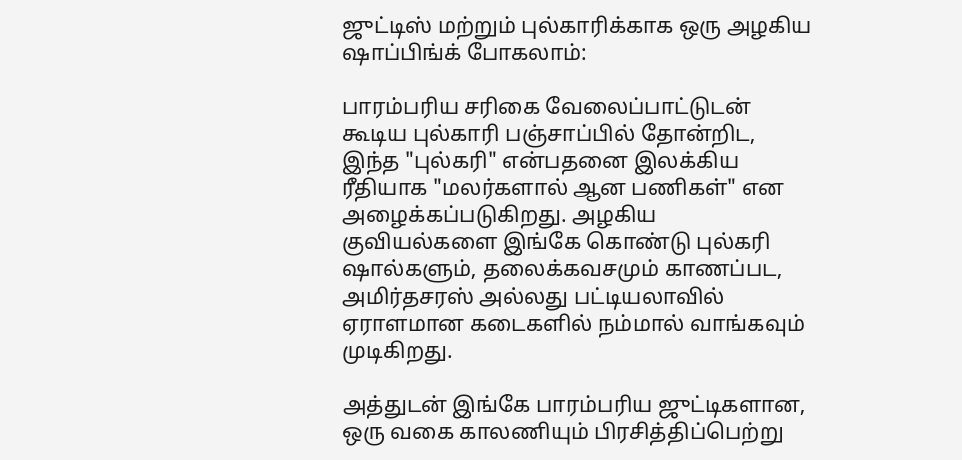ஜுட்டிஸ் மற்றும் புல்காரிக்காக ஒரு அழகிய ஷாப்பிங்க் போகலாம்:

பாரம்பரிய சரிகை வேலைப்பாட்டுடன் கூடிய புல்காரி பஞ்சாப்பில் தோன்றிட, இந்த "புல்கரி" என்பதனை இலக்கிய ரீதியாக "மலர்களால் ஆன பணிகள்" என அழைக்கப்படுகிறது. அழகிய குவியல்களை இங்கே கொண்டு புல்கரி ஷால்களும், தலைக்கவசமும் காணப்பட, அமிர்தசரஸ் அல்லது பட்டியலாவில் ஏராளமான கடைகளில் நம்மால் வாங்கவும் முடிகிறது.

அத்துடன் இங்கே பாரம்பரிய ஜுட்டிகளான, ஒரு வகை காலணியும் பிரசித்திப்பெற்று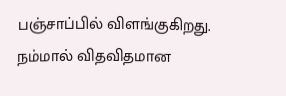பஞ்சாப்பில் விளங்குகிறது. நம்மால் விதவிதமான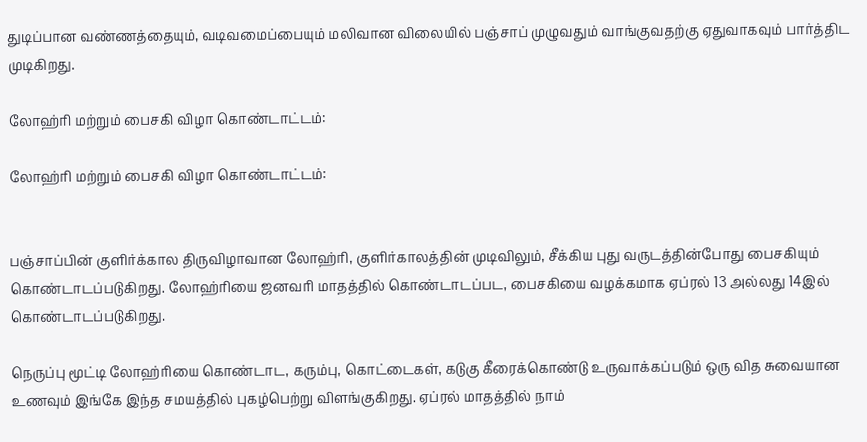துடிப்பான வண்ணத்தையும், வடிவமைப்பையும் மலிவான விலையில் பஞ்சாப் முழுவதும் வாங்குவதற்கு ஏதுவாகவும் பார்த்திட முடிகிறது.

லோஹ்ரி மற்றும் பைசகி விழா கொண்டாட்டம்:

லோஹ்ரி மற்றும் பைசகி விழா கொண்டாட்டம்:


பஞ்சாப்பின் குளிர்க்கால திருவிழாவான லோஹ்ரி, குளிர்காலத்தின் முடிவிலும், சீக்கிய புது வருடத்தின்போது பைசகியும் கொண்டாடப்படுகிறது. லோஹ்ரியை ஜனவரி மாதத்தில் கொண்டாடப்பட, பைசகியை வழக்கமாக ஏப்ரல் 13 அல்லது 14இல் கொண்டாடப்படுகிறது.

நெருப்பு மூட்டி லோஹ்ரியை கொண்டாட, கரும்பு, கொட்டைகள், கடுகு கீரைக்கொண்டு உருவாக்கப்படும் ஒரு வித சுவையான உணவும் இங்கே இந்த சமயத்தில் புகழ்பெற்று விளங்குகிறது. ஏப்ரல் மாதத்தில் நாம்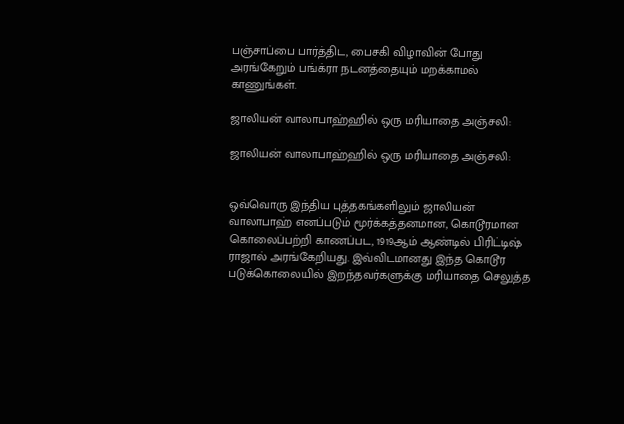பஞ்சாப்பை பார்த்திட, பைசகி விழாவின் போது அரங்கேறும் பங்க்ரா நடனத்தையும் மறக்காமல் காணுங்கள்.

ஜாலியன் வாலாபாஹ்ஹில் ஒரு மரியாதை அஞ்சலி:

ஜாலியன் வாலாபாஹ்ஹில் ஒரு மரியாதை அஞ்சலி:


ஒவ்வொரு இந்திய புத்தகங்களிலும் ஜாலியன் வாலாபாஹ் எனப்படும் மூர்க்கத்தனமான, கொடூரமான கொலைப்பற்றி காணப்பட, 1919ஆம் ஆண்டில் பிரிட்டிஷ் ராஜால் அரங்கேறியது. இவ்விடமானது இந்த கொடூர படுக்கொலையில் இறந்தவர்களுக்கு மரியாதை செலுத்த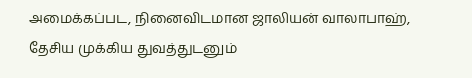அமைக்கப்பட, நினைவிடமான ஜாலியன் வாலாபாஹ், தேசிய முக்கிய துவத்துடனும்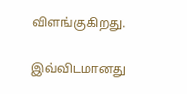விளங்குகிறது.

இவ்விடமானது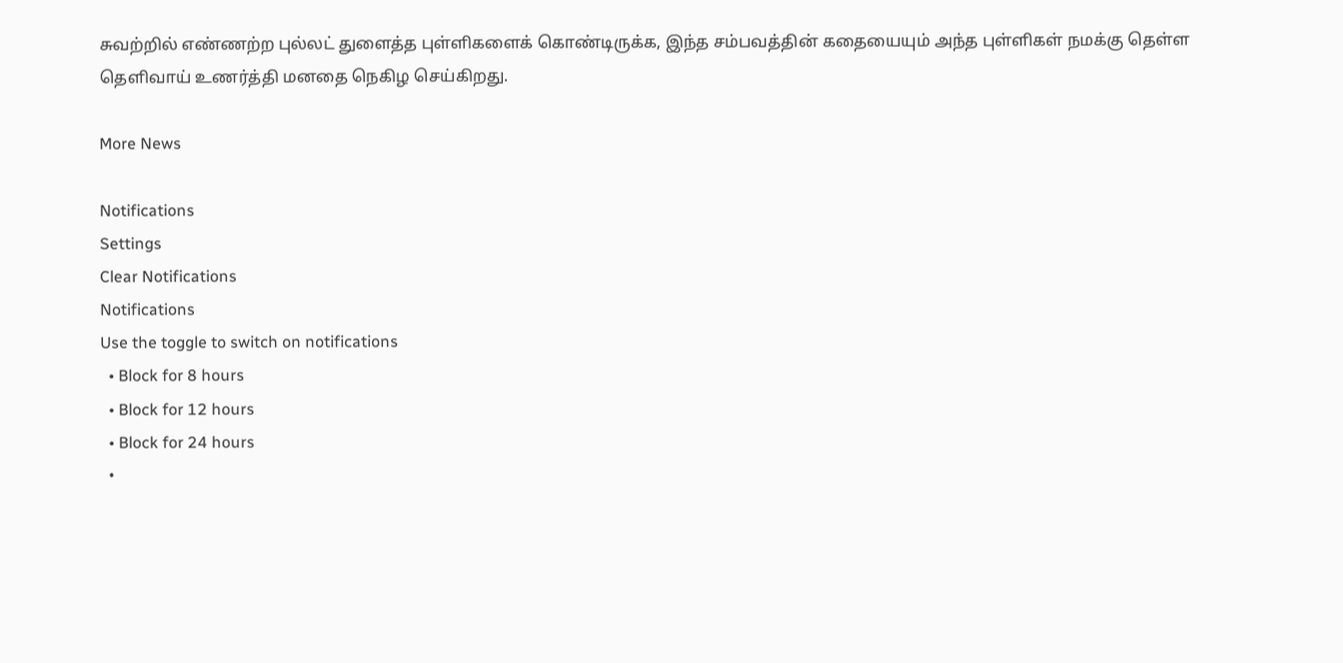சுவற்றில் எண்ணற்ற புல்லட் துளைத்த புள்ளிகளைக் கொண்டிருக்க, இந்த சம்பவத்தின் கதையையும் அந்த புள்ளிகள் நமக்கு தெள்ள தெளிவாய் உணர்த்தி மனதை நெகிழ செய்கிறது.

More News

Notifications
Settings
Clear Notifications
Notifications
Use the toggle to switch on notifications
  • Block for 8 hours
  • Block for 12 hours
  • Block for 24 hours
  •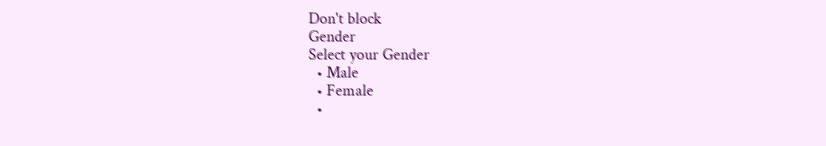Don't block
Gender
Select your Gender
  • Male
  • Female
  •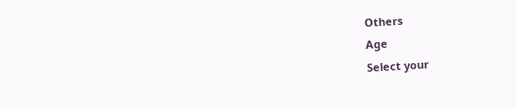Others
Age
Select your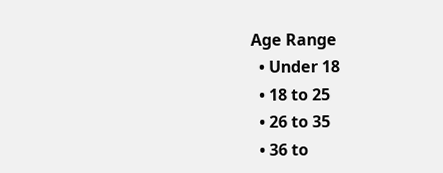Age Range
  • Under 18
  • 18 to 25
  • 26 to 35
  • 36 to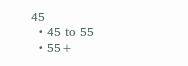45
  • 45 to 55
  • 55+